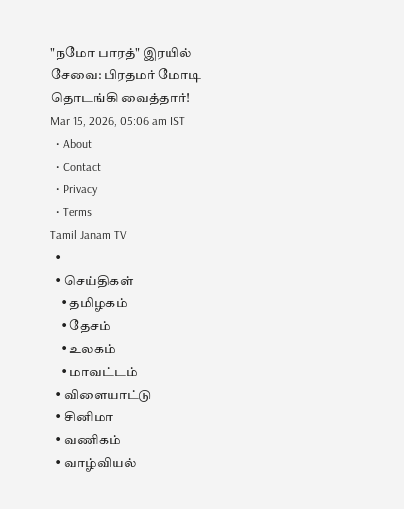"நமோ பாரத்" இரயில் சேவை: பிரதமர் மோடி தொடங்கி வைத்தார்!
Mar 15, 2026, 05:06 am IST
  • About
  • Contact
  • Privacy
  • Terms
Tamil Janam TV
  •
  • செய்திகள்
    • தமிழகம்
    • தேசம்
    • உலகம்
    • மாவட்டம்
  • விளையாட்டு
  • சினிமா
  • வணிகம்
  • வாழ்வியல்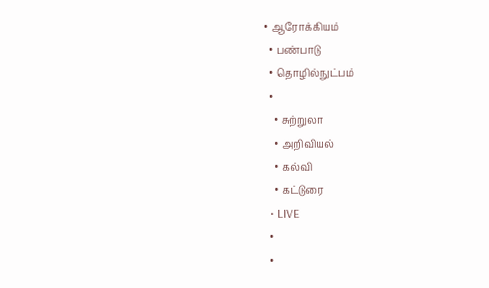• ஆரோக்கியம்
  • பண்பாடு
  • தொழில்நுட்பம்
  •
    • சுற்றுலா
    • அறிவியல்
    • கல்வி
    • கட்டுரை
  • LIVE
  •
  •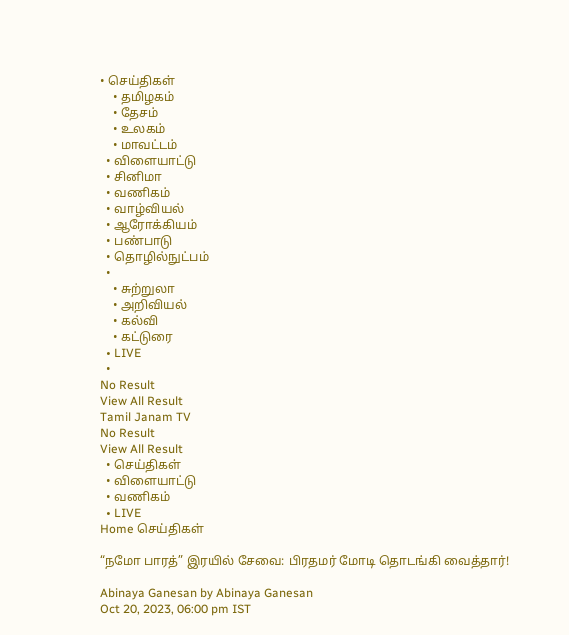• செய்திகள்
    • தமிழகம்
    • தேசம்
    • உலகம்
    • மாவட்டம்
  • விளையாட்டு
  • சினிமா
  • வணிகம்
  • வாழ்வியல்
  • ஆரோக்கியம்
  • பண்பாடு
  • தொழில்நுட்பம்
  •
    • சுற்றுலா
    • அறிவியல்
    • கல்வி
    • கட்டுரை
  • LIVE
  •
No Result
View All Result
Tamil Janam TV
No Result
View All Result
  • செய்திகள்
  • விளையாட்டு
  • வணிகம்
  • LIVE
Home செய்திகள்

“நமோ பாரத்” இரயில் சேவை: பிரதமர் மோடி தொடங்கி வைத்தார்!

Abinaya Ganesan by Abinaya Ganesan
Oct 20, 2023, 06:00 pm IST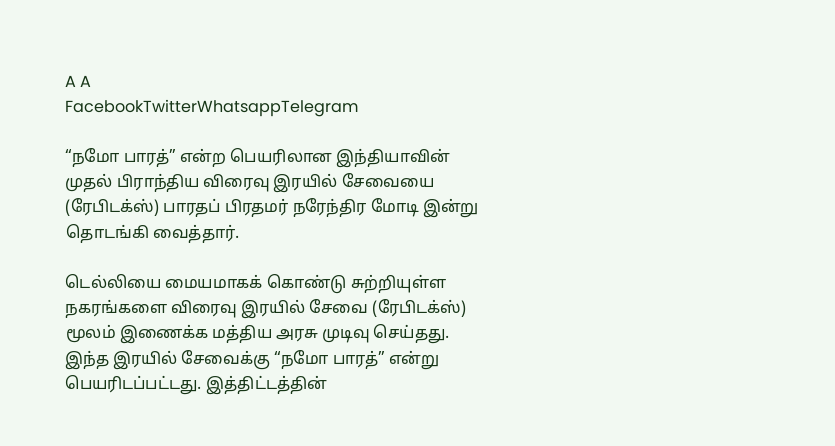A A
FacebookTwitterWhatsappTelegram

“நமோ பாரத்” என்ற பெயரிலான இந்தியாவின் முதல் பிராந்திய விரைவு இரயில் சேவையை (ரேபிடக்ஸ்) பாரதப் பிரதமர் நரேந்திர மோடி இன்று தொடங்கி வைத்தார்.

டெல்லியை மையமாகக் கொண்டு சுற்றியுள்ள நகரங்களை விரைவு இரயில் சேவை (ரேபிடக்ஸ்) மூலம் இணைக்க மத்திய அரசு முடிவு செய்தது. இந்த இரயில் சேவைக்கு “நமோ பாரத்” என்று பெயரிடப்பட்டது. இத்திட்டத்தின்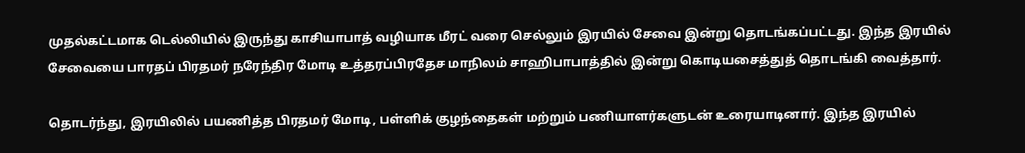முதல்கட்டமாக டெல்லியில் இருந்து காசியாபாத் வழியாக மீரட் வரை செல்லும் இரயில் சேவை இன்று தொடங்கப்பட்டது. இந்த இரயில் சேவையை பாரதப் பிரதமர் நரேந்திர மோடி உத்தரப்பிரதேச மாநிலம் சாஹிபாபாத்தில் இன்று கொடியசைத்துத் தொடங்கி வைத்தார்.

தொடர்ந்து, இரயிலில் பயணித்த பிரதமர் மோடி, பள்ளிக் குழந்தைகள் மற்றும் பணியாளர்களுடன் உரையாடினார். இந்த இரயில்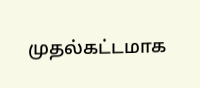முதல்கட்டமாக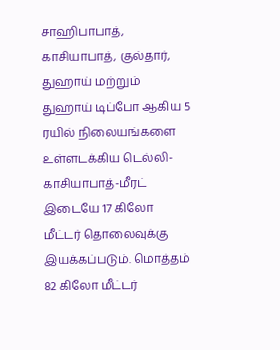சாஹிபாபாத், காசியாபாத், குல்தார், துஹாய் மற்றும் துஹாய் டிப்போ ஆகிய 5 ரயில் நிலையங்களை உள்ளடக்கிய டெல்லி-காசியாபாத்-மீரட் இடையே 17 கிலோ மீட்டர் தொலைவுக்கு இயக்கப்படும். மொத்தம் 82 கிலோ மீட்டர்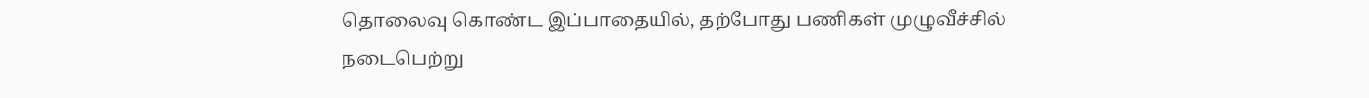தொலைவு கொண்ட இப்பாதையில், தற்போது பணிகள் முழுவீச்சில் நடைபெற்று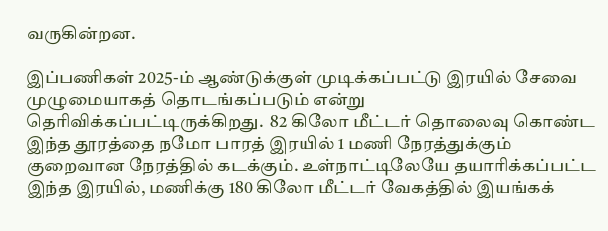வருகின்றன.

இப்பணிகள் 2025-ம் ஆண்டுக்குள் முடிக்கப்பட்டு இரயில் சேவை முழுமையாகத் தொடங்கப்படும் என்று தெரிவிக்கப்பட்டிருக்கிறது.  82 கிலோ மீட்டர் தொலைவு கொண்ட இந்த தூரத்தை நமோ பாரத் இரயில் 1 மணி நேரத்துக்கும் குறைவான நேரத்தில் கடக்கும். உள்நாட்டிலேயே தயாரிக்கப்பட்ட இந்த இரயில், மணிக்கு 180 கிலோ மீட்டர் வேகத்தில் இயங்கக்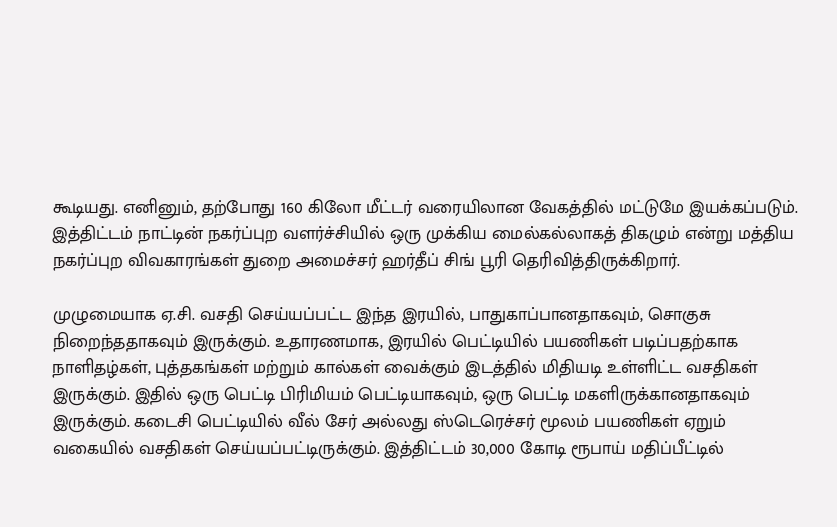கூடியது. எனினும், தற்போது 160 கிலோ மீட்டர் வரையிலான வேகத்தில் மட்டுமே இயக்கப்படும். இத்திட்டம் நாட்டின் நகர்ப்புற வளர்ச்சியில் ஒரு முக்கிய மைல்கல்லாகத் திகழும் என்று மத்திய நகர்ப்புற விவகாரங்கள் துறை அமைச்சர் ஹர்தீப் சிங் பூரி தெரிவித்திருக்கிறார்.

முழுமையாக ஏ.சி. வசதி செய்யப்பட்ட இந்த இரயில், பாதுகாப்பானதாகவும், சொகுசு நிறைந்ததாகவும் இருக்கும். உதாரணமாக, இரயில் பெட்டியில் பயணிகள் படிப்பதற்காக நாளிதழ்கள், புத்தகங்கள் மற்றும் கால்கள் வைக்கும் இடத்தில் மிதியடி உள்ளிட்ட வசதிகள் இருக்கும். இதில் ஒரு பெட்டி பிரிமியம் பெட்டியாகவும், ஒரு பெட்டி மகளிருக்கானதாகவும் இருக்கும். கடைசி பெட்டியில் வீல் சேர் அல்லது ஸ்டெரெச்சர் மூலம் பயணிகள் ஏறும் வகையில் வசதிகள் செய்யப்பட்டிருக்கும். இத்திட்டம் 30,000 கோடி ரூபாய் மதிப்பீட்டில்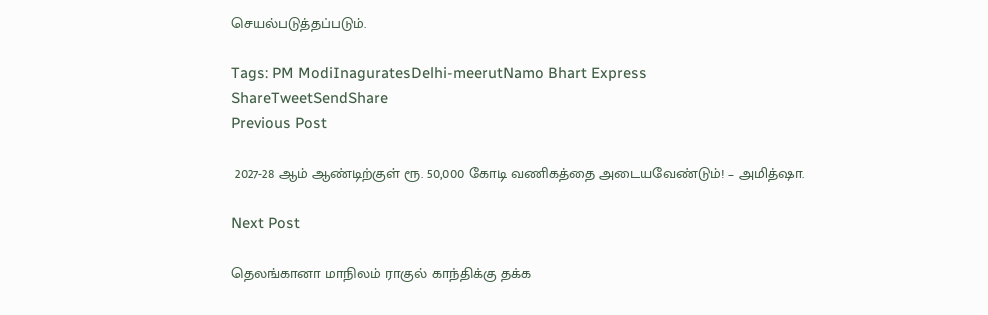செயல்படுத்தப்படும்.

Tags: PM ModiInaguratesDelhi-meerutNamo Bhart Express
ShareTweetSendShare
Previous Post

 2027-28 ஆம் ஆண்டிற்குள் ரூ. 50,000 கோடி வணிகத்தை அடையவேண்டும்! – அமித்ஷா.

Next Post

தெலங்கானா மாநிலம் ராகுல் காந்திக்கு தக்க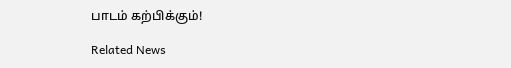பாடம் கற்பிக்கும்!

Related News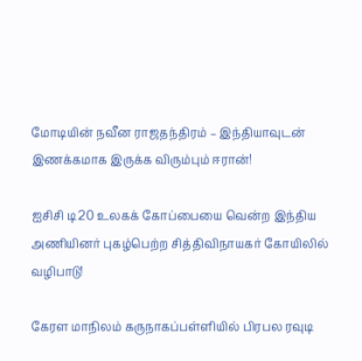மோடியின் நவீன ராஜதந்திரம் – இந்தியாவுடன் இணக்கமாக இருக்க விரும்பும் ஈரான்!

ஐசிசி டி20 உலகக் கோப்பையை வென்ற இந்திய அணியினர் புகழ்பெற்ற சித்திவிநாயகர் கோயிலில் வழிபாடு!

கேரள மாநிலம் கருநாகப்பள்ளியில் பிரபல ரவுடி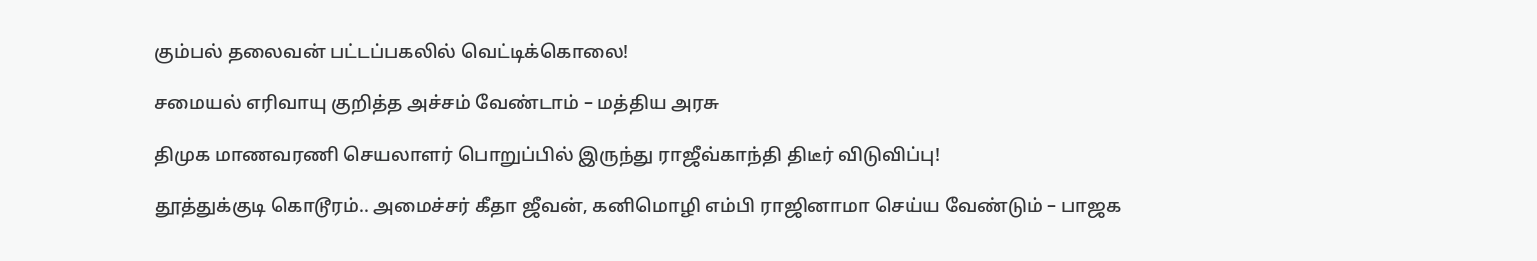கும்பல் தலைவன் பட்டப்பகலில் வெட்டிக்கொலை!

சமையல் எரிவாயு குறித்த அச்சம் வேண்டாம் – மத்திய அரசு

திமுக மாணவரணி செயலாளர் பொறுப்பில் இருந்து ராஜீவ்காந்தி திடீர் விடுவிப்பு!

தூத்துக்குடி கொடூரம்.. அமைச்சர் கீதா ஜீவன், கனிமொழி எம்பி ராஜினாமா செய்ய வேண்டும் – பாஜக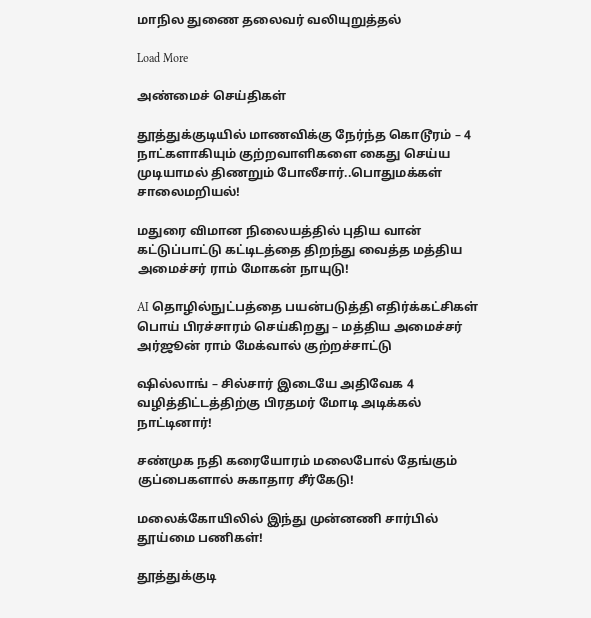மாநில துணை தலைவர் வலியுறுத்தல்

Load More

அண்மைச் செய்திகள்

தூத்துக்குடியில் மாணவிக்கு நேர்ந்த கொடூரம் – 4 நாட்களாகியும் குற்றவாளிகளை கைது செய்ய முடியாமல் திணறும் போலீசார்..பொதுமக்கள் சாலைமறியல்!

மதுரை விமான நிலையத்தில் புதிய வான் கட்டுப்பாட்டு கட்டிடத்தை திறந்து வைத்த மத்திய அமைச்சர் ராம் மோகன் நாயுடு!

AI தொழில்நுட்பத்தை பயன்படுத்தி எதிர்க்கட்சிகள் பொய் பிரச்சாரம் செய்கிறது – மத்திய அமைச்சர் அர்ஜூன் ராம் மேக்வால் குற்றச்சாட்டு

ஷில்லாங் – சில்சார் இடையே அதிவேக 4 வழித்திட்டத்திற்கு பிரதமர் மோடி அடிக்கல் நாட்டினார்!

சண்முக நதி கரையோரம் மலைபோல் தேங்கும் குப்பைகளால் சுகாதார சீர்கேடு!

மலைக்கோயிலில் இந்து முன்னணி சார்பில் தூய்மை பணிகள்!

தூத்துக்குடி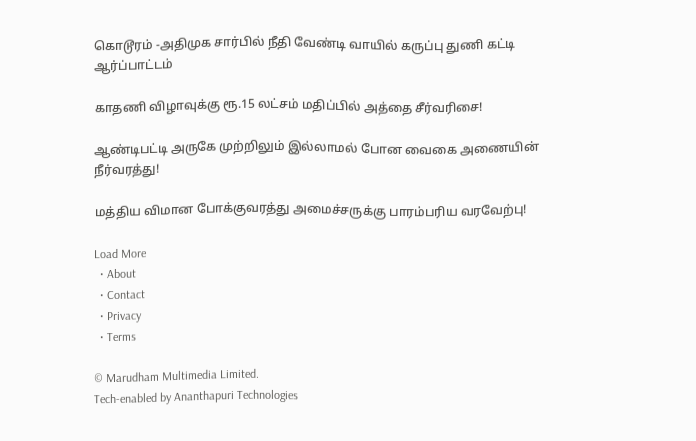கொடூரம் -அதிமுக சார்பில் நீதி வேண்டி வாயில் கருப்பு துணி கட்டி ஆர்ப்பாட்டம்

காதணி விழாவுக்கு ரூ.15 லட்சம் மதிப்பில் அத்தை சீர்வரிசை!

ஆண்டிபட்டி அருகே முற்றிலும் இல்லாமல் போன வைகை அணையின் நீர்வரத்து!

மத்திய விமான போக்குவரத்து அமைச்சருக்கு பாரம்பரிய வரவேற்பு!

Load More
  • About
  • Contact
  • Privacy
  • Terms

© Marudham Multimedia Limited.
Tech-enabled by Ananthapuri Technologies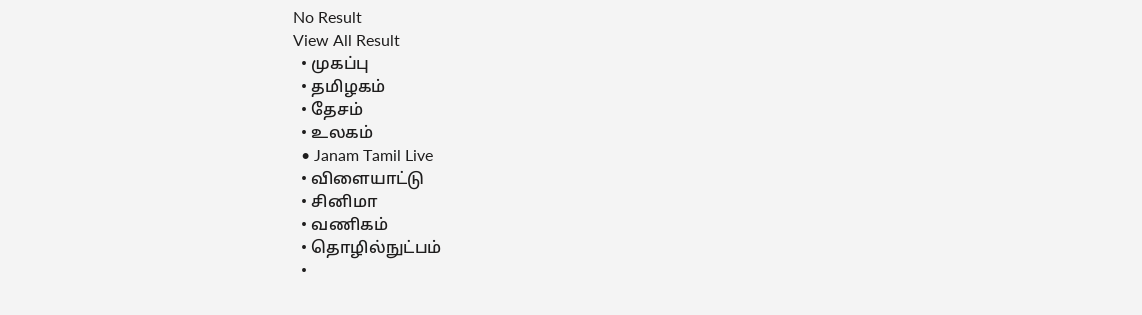No Result
View All Result
  • முகப்பு
  • தமிழகம்
  • தேசம்
  • உலகம்
  • Janam Tamil Live
  • விளையாட்டு
  • சினிமா
  • வணிகம்
  • தொழில்நுட்பம்
  •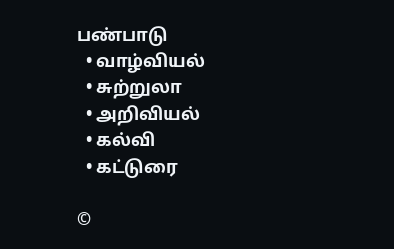பண்பாடு
  • வாழ்வியல்
  • சுற்றுலா
  • அறிவியல்
  • கல்வி
  • கட்டுரை

©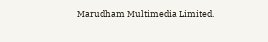Marudham Multimedia Limited.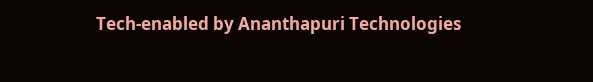Tech-enabled by Ananthapuri Technologies